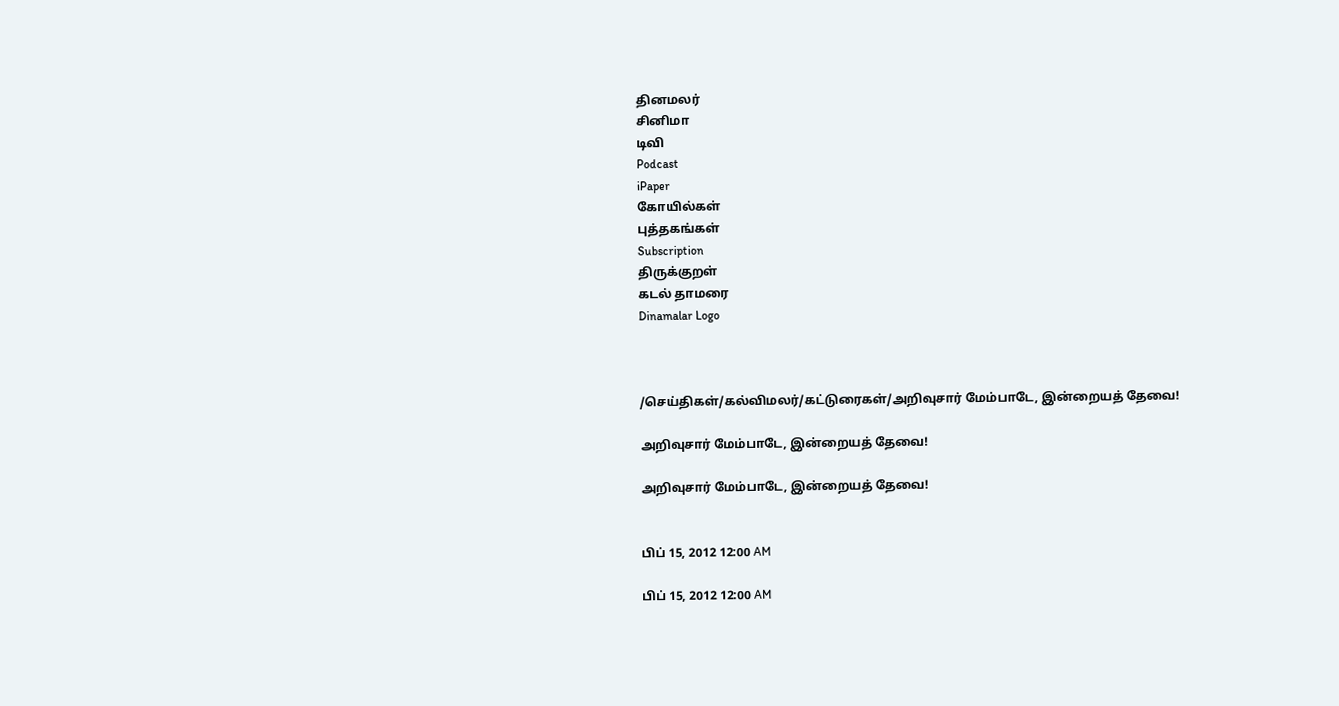தினமலர்
சினிமா
டிவி
Podcast
iPaper
கோயில்கள்
புத்தகங்கள்
Subscription
திருக்குறள்
கடல் தாமரை
Dinamalar Logo



/செய்திகள்/கல்விமலர்/கட்டுரைகள்/அறிவுசார் மேம்பாடே, இன்றையத் தேவை!

அறிவுசார் மேம்பாடே, இன்றையத் தேவை!

அறிவுசார் மேம்பாடே, இன்றையத் தேவை!


பிப் 15, 2012 12:00 AM

பிப் 15, 2012 12:00 AM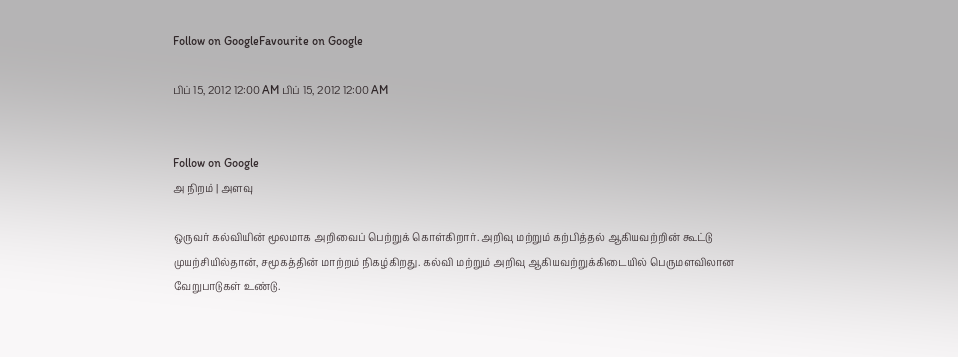Follow on GoogleFavourite on Google

பிப் 15, 2012 12:00 AM பிப் 15, 2012 12:00 AM


Follow on Google
அ நிறம் | அளவு

ஒருவர் கல்வியின் மூலமாக அறிவைப் பெற்றுக் கொள்கிறார். அறிவு மற்றும் கற்பித்தல் ஆகியவற்றின் கூட்டு முயற்சியில்தான், சமூகத்தின் மாற்றம் நிகழ்கிறது. கல்வி மற்றும் அறிவு ஆகியவற்றுக்கிடையில் பெருமளவிலான வேறுபாடுகள் உண்டு.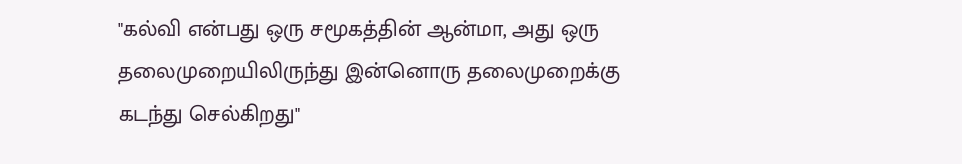"கல்வி என்பது ஒரு சமூகத்தின் ஆன்மா, அது ஒரு தலைமுறையிலிருந்து இன்னொரு தலைமுறைக்கு கடந்து செல்கிறது"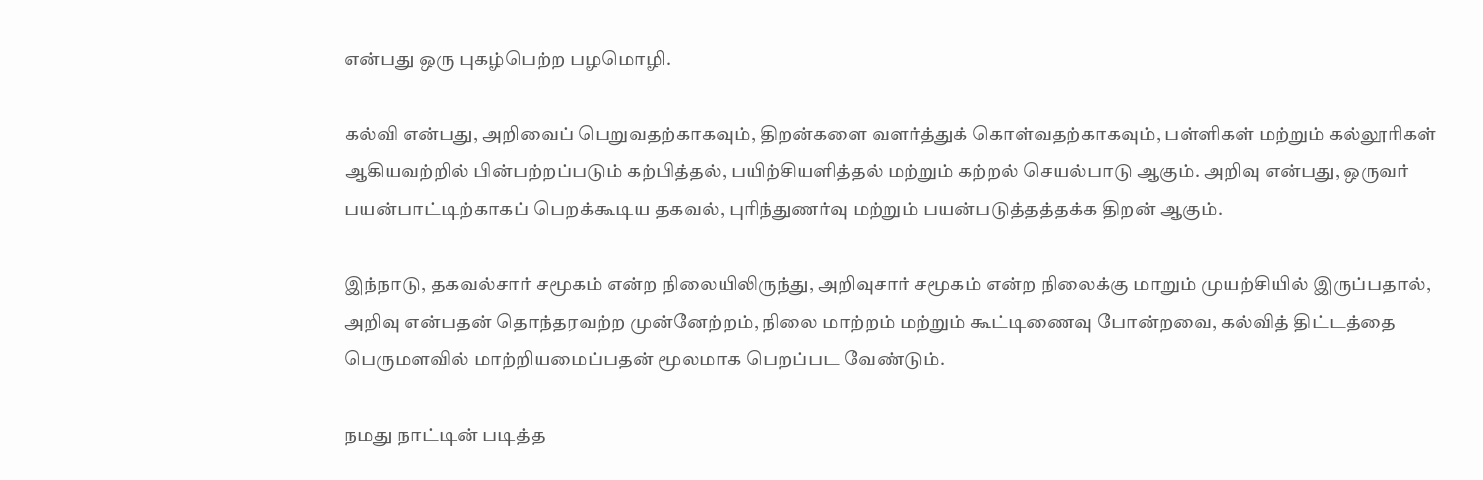என்பது ஒரு புகழ்பெற்ற பழமொழி.

கல்வி என்பது, அறிவைப் பெறுவதற்காகவும், திறன்களை வளர்த்துக் கொள்வதற்காகவும், பள்ளிகள் மற்றும் கல்லூரிகள் ஆகியவற்றில் பின்பற்றப்படும் கற்பித்தல், பயிற்சியளித்தல் மற்றும் கற்றல் செயல்பாடு ஆகும். அறிவு என்பது, ஒருவர் பயன்பாட்டிற்காகப் பெறக்கூடிய தகவல், புரிந்துணர்வு மற்றும் பயன்படுத்தத்தக்க திறன் ஆகும்.

இந்நாடு, தகவல்சார் சமூகம் என்ற நிலையிலிருந்து, அறிவுசார் சமூகம் என்ற நிலைக்கு மாறும் முயற்சியில் இருப்பதால், அறிவு என்பதன் தொந்தரவற்ற முன்னேற்றம், நிலை மாற்றம் மற்றும் கூட்டிணைவு போன்றவை, கல்வித் திட்டத்தை பெருமளவில் மாற்றியமைப்பதன் மூலமாக பெறப்பட வேண்டும்.

நமது நாட்டின் படித்த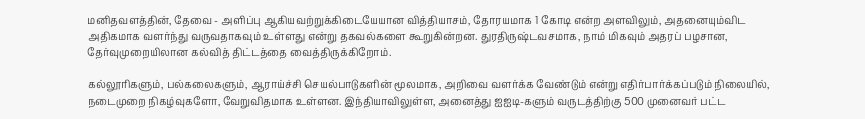மனிதவளத்தின், தேவை - அளிப்பு ஆகியவற்றுக்கிடையேயான வித்தியாசம், தோரயமாக 1 கோடி என்ற அளவிலும், அதனையும்விட அதிகமாக வளர்ந்து வருவதாகவும் உள்ளது என்று தகவல்களை கூறுகின்றன. துரதிருஷ்டவசமாக, நாம் மிகவும் அதரப் பழசான, தேர்வுமுறையிலான கல்வித் திட்டத்தை வைத்திருக்கிறோம்.

கல்லூரிகளும், பல்கலைகளும், ஆராய்ச்சி செயல்பாடுகளின் மூலமாக, அறிவை வளர்க்க வேண்டும் என்று எதிர்பார்க்கப்படும் நிலையில், நடைமுறை நிகழ்வுகளோ, வேறுவிதமாக உள்ளன. இந்தியாவிலுள்ள, அனைத்து ஐஐடி-களும் வருடத்திற்கு 500 முனைவர் பட்ட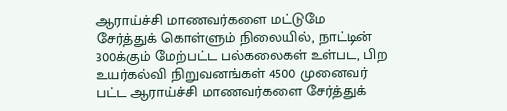ஆராய்ச்சி மாணவர்களை மட்டுமே சேர்த்துக் கொள்ளும் நிலையில், நாட்டின் 300க்கும் மேற்பட்ட பல்கலைகள் உள்பட, பிற உயர்கல்வி நிறுவனங்கள் 4500 முனைவர் பட்ட ஆராய்ச்சி மாணவர்களை சேர்த்துக்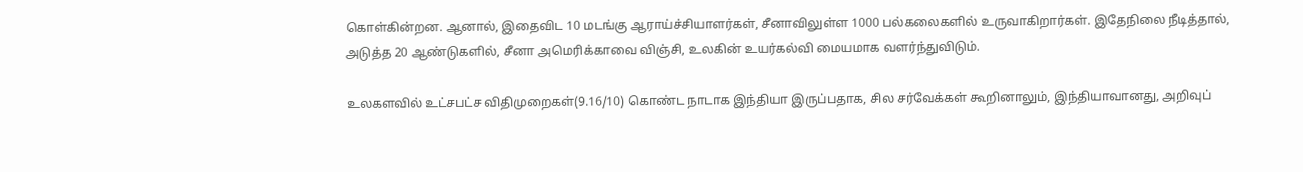கொள்கின்றன. ஆனால், இதைவிட 10 மடங்கு ஆராய்ச்சியாளர்கள், சீனாவிலுள்ள 1000 பல்கலைகளில் உருவாகிறார்கள். இதேநிலை நீடித்தால், அடுத்த 20 ஆண்டுகளில், சீனா அமெரிக்காவை விஞ்சி, உலகின் உயர்கல்வி மையமாக வளர்ந்துவிடும்.

உலகளவில் உட்சபட்ச விதிமுறைகள்(9.16/10) கொண்ட நாடாக இந்தியா இருப்பதாக, சில சர்வேக்கள் கூறினாலும், இந்தியாவானது, அறிவுப்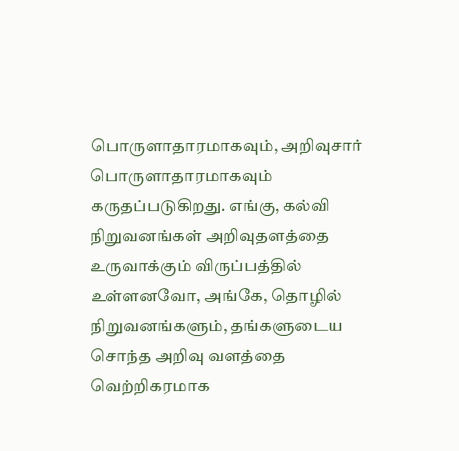பொருளாதாரமாகவும், அறிவுசார் பொருளாதாரமாகவும் கருதப்படுகிறது. எங்கு, கல்வி நிறுவனங்கள் அறிவுதளத்தை உருவாக்கும் விருப்பத்தில் உள்ளனவோ, அங்கே, தொழில் நிறுவனங்களும், தங்களுடைய சொந்த அறிவு வளத்தை வெற்றிகரமாக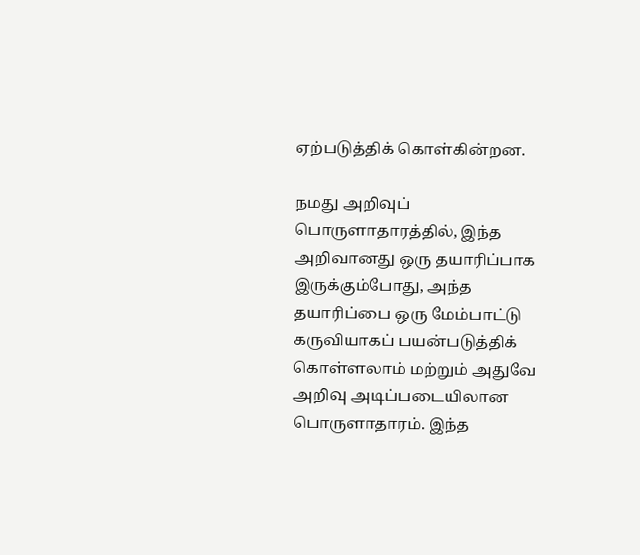ஏற்படுத்திக் கொள்கின்றன.

நமது அறிவுப் பொருளாதாரத்தில், இந்த அறிவானது ஒரு தயாரிப்பாக இருக்கும்போது, அந்த தயாரிப்பை ஒரு மேம்பாட்டு கருவியாகப் பயன்படுத்திக் கொள்ளலாம் மற்றும் அதுவே அறிவு அடிப்படையிலான பொருளாதாரம். இந்த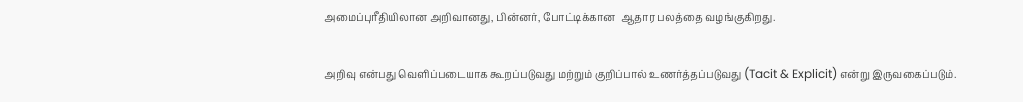அமைப்புரீதியிலான அறிவானது, பின்னர், போட்டிக்கான  ஆதார பலத்தை வழங்குகிறது.

அறிவு என்பது வெளிப்படையாக கூறப்படுவது மற்றும் குறிப்பால் உணர்த்தப்படுவது (Tacit & Explicit) என்று இருவகைப்படும்.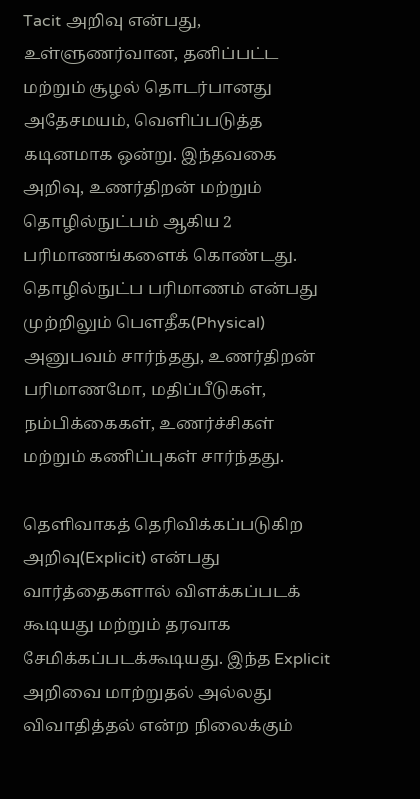Tacit அறிவு என்பது, உள்ளுணர்வான, தனிப்பட்ட மற்றும் சூழல் தொடர்பானது அதேசமயம், வெளிப்படுத்த கடினமாக ஒன்று. இந்தவகை அறிவு, உணர்திறன் மற்றும் தொழில்நுட்பம் ஆகிய 2 பரிமாணங்களைக் கொண்டது. தொழில்நுட்ப பரிமாணம் என்பது முற்றிலும் பெளதீக(Physical) அனுபவம் சார்ந்தது, உணர்திறன் பரிமாணமோ, மதிப்பீடுகள், நம்பிக்கைகள், உணர்ச்சிகள் மற்றும் கணிப்புகள் சார்ந்தது.

தெளிவாகத் தெரிவிக்கப்படுகிற அறிவு(Explicit) என்பது வார்த்தைகளால் விளக்கப்படக் கூடியது மற்றும் தரவாக சேமிக்கப்படக்கூடியது. இந்த Explicit அறிவை மாற்றுதல் அல்லது விவாதித்தல் என்ற நிலைக்கும்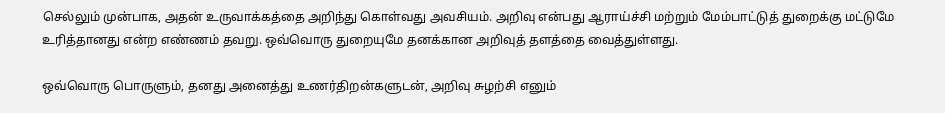செல்லும் முன்பாக, அதன் உருவாக்கத்தை அறிந்து கொள்வது அவசியம். அறிவு என்பது ஆராய்ச்சி மற்றும் மேம்பாட்டுத் துறைக்கு மட்டுமே உரித்தானது என்ற எண்ணம் தவறு. ஒவ்வொரு துறையுமே தனக்கான அறிவுத் தளத்தை வைத்துள்ளது.

ஒவ்வொரு பொருளும், தனது அனைத்து உணர்திறன்களுடன், அறிவு சுழற்சி எனும்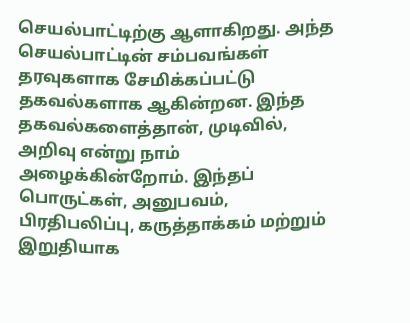செயல்பாட்டிற்கு ஆளாகிறது. அந்த செயல்பாட்டின் சம்பவங்கள் தரவுகளாக சேமிக்கப்பட்டு தகவல்களாக ஆகின்றன. இந்த தகவல்களைத்தான், முடிவில், அறிவு என்று நாம் அழைக்கின்றோம். இந்தப் பொருட்கள், அனுபவம், பிரதிபலிப்பு, கருத்தாக்கம் மற்றும் இறுதியாக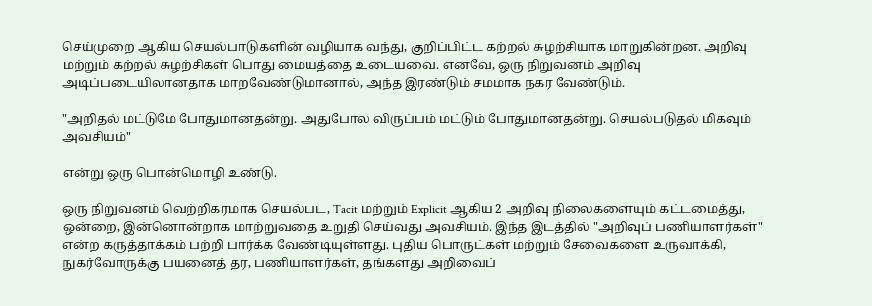செய்முறை ஆகிய செயல்பாடுகளின் வழியாக வந்து, குறிப்பிட்ட கற்றல் சுழற்சியாக மாறுகின்றன. அறிவு மற்றும் கற்றல் சுழற்சிகள் பொது மையத்தை உடையவை. எனவே, ஒரு நிறுவனம் அறிவு அடிப்படையிலானதாக மாறவேண்டுமானால், அந்த இரண்டும் சமமாக நகர வேண்டும்.

"அறிதல் மட்டுமே போதுமானதன்று. அதுபோல விருப்பம் மட்டும் போதுமானதன்று. செயல்படுதல் மிகவும் அவசியம்"

என்று ஒரு பொன்மொழி உண்டு.

ஒரு நிறுவனம் வெற்றிகரமாக செயல்பட, Tacit மற்றும் Explicit ஆகிய 2 அறிவு நிலைகளையும் கட்டமைத்து, ஒன்றை, இன்னொன்றாக மாற்றுவதை உறுதி செய்வது அவசியம். இந்த இடத்தில் "அறிவுப் பணியாளர்கள்" என்ற கருத்தாக்கம் பற்றி பார்க்க வேண்டியுள்ளது. புதிய பொருட்கள் மற்றும் சேவைகளை உருவாக்கி, நுகர்வோருக்கு பயனைத் தர, பணியாளர்கள், தங்களது அறிவைப்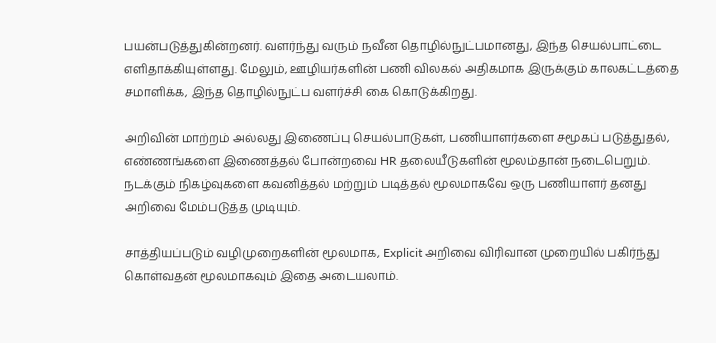பயன்படுத்துகின்றனர். வளர்ந்து வரும் நவீன தொழில்நுட்பமானது, இந்த செயல்பாட்டை எளிதாக்கியுள்ளது. மேலும், ஊழியர்களின் பணி விலகல் அதிகமாக இருக்கும் காலகட்டத்தை சமாளிக்க, இந்த தொழில்நுட்ப வளர்ச்சி கை கொடுக்கிறது.

அறிவின் மாற்றம் அல்லது இணைப்பு செயல்பாடுகள், பணியாளர்களை சமூகப் படுத்துதல், எண்ணங்களை இணைத்தல் போன்றவை HR தலையீடுகளின் மூலம்தான் நடைபெறும். நடக்கும் நிகழ்வுகளை கவனித்தல் மற்றும் படித்தல் மூலமாகவே ஒரு பணியாளர் தனது அறிவை மேம்படுத்த முடியும்.

சாத்தியப்படும் வழிமுறைகளின் மூலமாக, Explicit அறிவை விரிவான முறையில் பகிர்ந்து கொள்வதன் மூலமாகவும் இதை அடையலாம்.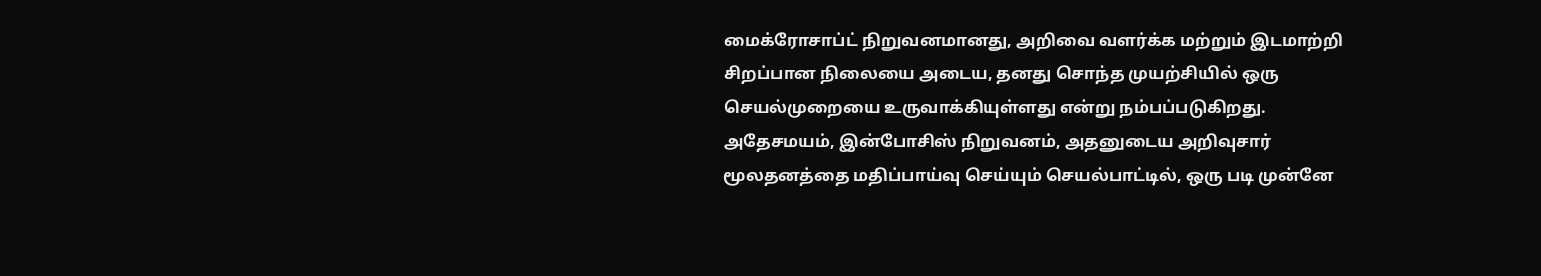மைக்ரோசாப்ட் நிறுவனமானது, அறிவை வளர்க்க மற்றும் இடமாற்றி சிறப்பான நிலையை அடைய, தனது சொந்த முயற்சியில் ஒரு செயல்முறையை உருவாக்கியுள்ளது என்று நம்பப்படுகிறது. அதேசமயம், இன்போசிஸ் நிறுவனம், அதனுடைய அறிவுசார் மூலதனத்தை மதிப்பாய்வு செய்யும் செயல்பாட்டில், ஒரு படி முன்னே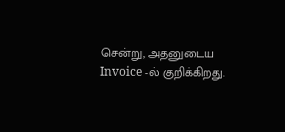சென்று, அதனுடைய Invoice -ல் குறிக்கிறது.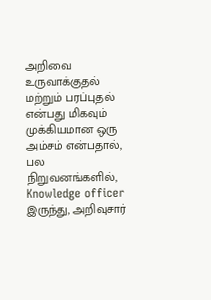அறிவை உருவாக்குதல் மற்றும் பரப்புதல் என்பது மிகவும் முக்கியமான ஒரு அம்சம் என்பதால், பல நிறுவனங்களில், Knowledge officer இருந்து, அறிவுசார்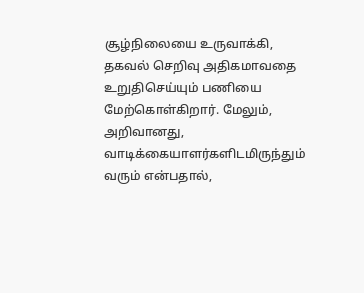சூழ்நிலையை உருவாக்கி, தகவல் செறிவு அதிகமாவதை உறுதிசெய்யும் பணியை மேற்கொள்கிறார். மேலும், அறிவானது, வாடிக்கையாளர்களிடமிருந்தும் வரும் என்பதால்,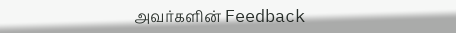அவர்களின் Feedback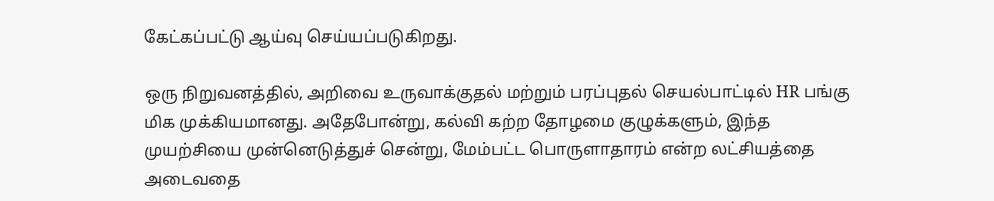கேட்கப்பட்டு ஆய்வு செய்யப்படுகிறது.

ஒரு நிறுவனத்தில், அறிவை உருவாக்குதல் மற்றும் பரப்புதல் செயல்பாட்டில் HR பங்கு மிக முக்கியமானது. அதேபோன்று, கல்வி கற்ற தோழமை குழுக்களும், இந்த முயற்சியை முன்னெடுத்துச் சென்று, மேம்பட்ட பொருளாதாரம் என்ற லட்சியத்தை அடைவதை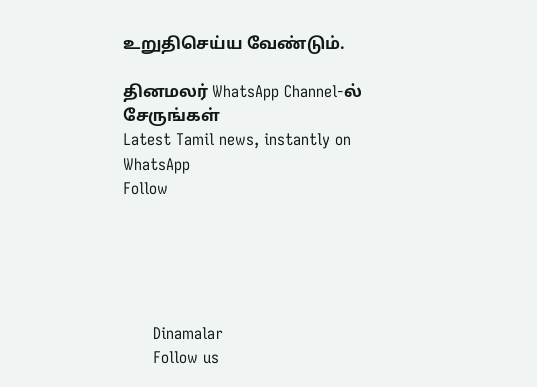உறுதிசெய்ய வேண்டும்.

தினமலர் WhatsApp Channel-ல் சேருங்கள்
Latest Tamil news, instantly on WhatsApp
Follow





      Dinamalar
      Follow us